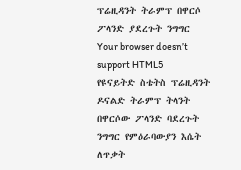ፕሬዚዳንት ትራምፕ በዋርሶ ፖላንድ ያደረጉት ንግግር
Your browser doesn’t support HTML5
የዩናይትድ ስቴትስ ፕሬዚዳንት ዶናልድ ትራምፕ ትላንት በዋርሶው ፖላንድ ባደረጉት ንግግር የምዕራባውያን እሴት ለጥቃት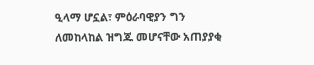ዒላማ ሆኗል፣ ምዕራባዊያን ግን ለመከላከል ዝግጁ መሆናቸው አጠያያቂ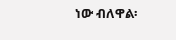ነው ብለዋል፡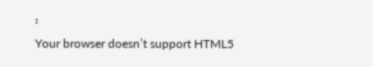፡
Your browser doesn’t support HTML5